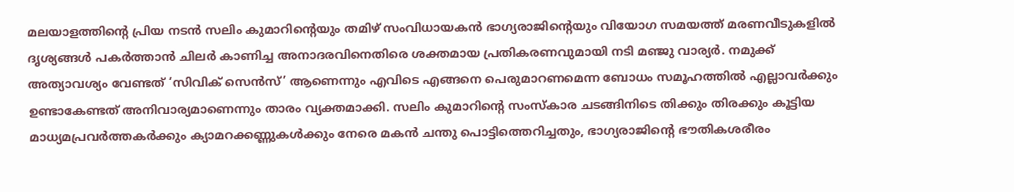മലയാളത്തിന്റെ പ്രിയ നടൻ സലിം കുമാറിന്റെയും തമിഴ് സംവിധായകൻ ഭാഗ്യരാജിന്റെയും വിയോഗ സമയത്ത് മരണവീടുകളിൽ ദൃശ്യങ്ങൾ പകർത്താൻ ചിലർ കാണിച്ച അനാദരവിനെതിരെ ശക്തമായ പ്രതികരണവുമായി നടി മഞ്ജു വാര്യർ. നമുക്ക് അത്യാവശ്യം വേണ്ടത് ‘സിവിക് സെൻസ്’ ആണെന്നും എവിടെ എങ്ങനെ പെരുമാറണമെന്ന ബോധം സമൂഹത്തിൽ എല്ലാവർക്കും ഉണ്ടാകേണ്ടത് അനിവാര്യമാണെന്നും താരം വ്യക്തമാക്കി. സലിം കുമാറിന്റെ സംസ്കാര ചടങ്ങിനിടെ തിക്കും തിരക്കും കൂട്ടിയ മാധ്യമപ്രവർത്തകർക്കും ക്യാമറക്കണ്ണുകൾക്കും നേരെ മകൻ ചന്തു പൊട്ടിത്തെറിച്ചതും, ഭാഗ്യരാജിന്റെ ഭൗതികശരീരം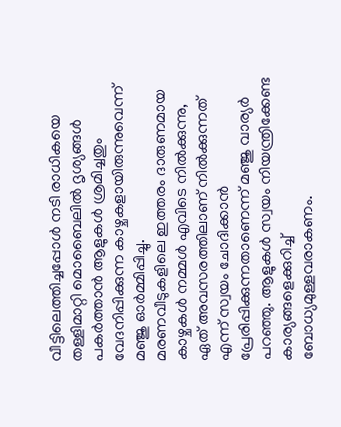വീട്ടിലെത്തിച്ചപ്പോൾ നടി രാധികയെ തള്ളിമാറ്റി മൊബൈലിൽ ദൃശ്യങ്ങൾ പകർത്താൻ ആളുകൾ ശ്രമിച്ചതും വേദനിപ്പിക്കുന്ന കാഴ്ചകളായിരുന്നുവെന്ന് മഞ്ജു ഓർമ്മിപ്പിച്ചു.
മരണവീടുകളിലെ ഇത്തരം ദാരുണമായ കാഴ്ചകൾ നമ്മൾ എവിടെ നിൽക്കുന്നു, ഏത് അവസരത്തിലാണ് നിൽക്കുന്നത് എന്ന് സ്വയം ചോദിക്കാൻ പ്രേരിപ്പിക്കുന്നതാണെന്ന് മഞ്ജു വാര്യർ പറഞ്ഞു. ആളുകൾ സ്വയം നിയന്ത്രിക്കേണ്ട കാര്യങ്ങളെക്കുറിച്ച് ബോധ്യമുള്ളവരാകണം.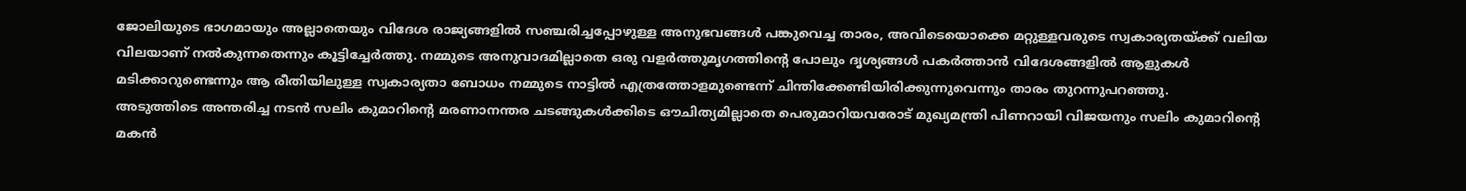ജോലിയുടെ ഭാഗമായും അല്ലാതെയും വിദേശ രാജ്യങ്ങളിൽ സഞ്ചരിച്ചപ്പോഴുള്ള അനുഭവങ്ങൾ പങ്കുവെച്ച താരം, അവിടെയൊക്കെ മറ്റുള്ളവരുടെ സ്വകാര്യതയ്ക്ക് വലിയ വിലയാണ് നൽകുന്നതെന്നും കൂട്ടിച്ചേർത്തു. നമ്മുടെ അനുവാദമില്ലാതെ ഒരു വളർത്തുമൃഗത്തിന്റെ പോലും ദൃശ്യങ്ങൾ പകർത്താൻ വിദേശങ്ങളിൽ ആളുകൾ മടിക്കാറുണ്ടെന്നും ആ രീതിയിലുള്ള സ്വകാര്യതാ ബോധം നമ്മുടെ നാട്ടിൽ എത്രത്തോളമുണ്ടെന്ന് ചിന്തിക്കേണ്ടിയിരിക്കുന്നുവെന്നും താരം തുറന്നുപറഞ്ഞു.
അടുത്തിടെ അന്തരിച്ച നടൻ സലിം കുമാറിന്റെ മരണാനന്തര ചടങ്ങുകൾക്കിടെ ഔചിത്യമില്ലാതെ പെരുമാറിയവരോട് മുഖ്യമന്ത്രി പിണറായി വിജയനും സലിം കുമാറിന്റെ മകൻ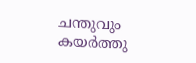ചന്തുവും കയർത്തു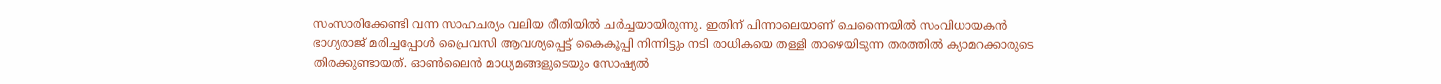സംസാരിക്കേണ്ടി വന്ന സാഹചര്യം വലിയ രീതിയിൽ ചർച്ചയായിരുന്നു. ഇതിന് പിന്നാലെയാണ് ചെന്നൈയിൽ സംവിധായകൻ ഭാഗ്യരാജ് മരിച്ചപ്പോൾ പ്രൈവസി ആവശ്യപ്പെട്ട് കൈകൂപ്പി നിന്നിട്ടും നടി രാധികയെ തള്ളി താഴെയിടുന്ന തരത്തിൽ ക്യാമറക്കാരുടെ തിരക്കുണ്ടായത്. ഓൺലൈൻ മാധ്യമങ്ങളുടെയും സോഷ്യൽ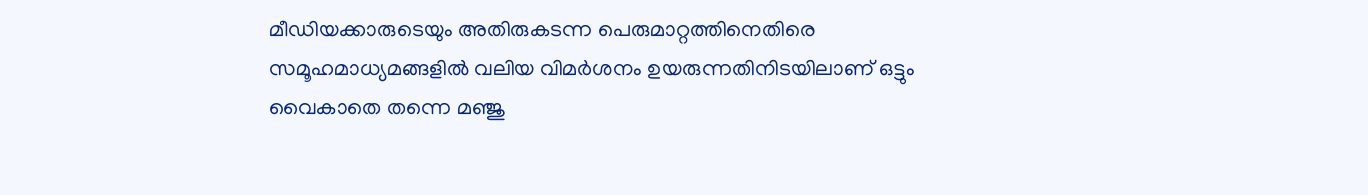മീഡിയക്കാരുടെയും അതിരുകടന്ന പെരുമാറ്റത്തിനെതിരെ സമൂഹമാധ്യമങ്ങളിൽ വലിയ വിമർശനം ഉയരുന്നതിനിടയിലാണ് ഒട്ടും വൈകാതെ തന്നെ മഞ്ജു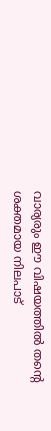വാര്യരും ഈ വിഷയത്തിൽ തൻ്റെ ശക്തമായ നിലപാട്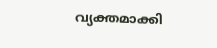വ്യക്തമാക്കി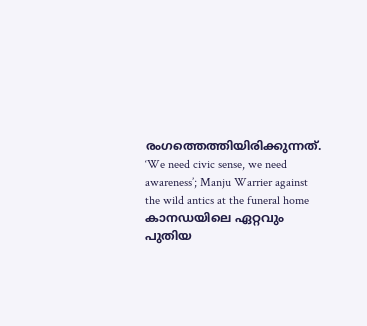രംഗത്തെത്തിയിരിക്കുന്നത്.
‘We need civic sense, we need awareness’; Manju Warrier against the wild antics at the funeral home
കാനഡയിലെ ഏറ്റവും പുതിയ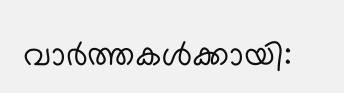വാർത്തകൾക്കായി: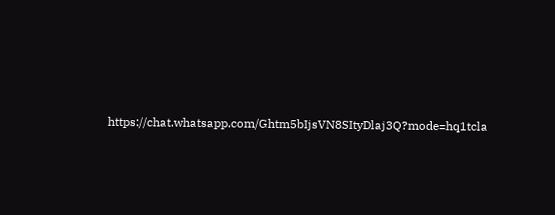https://chat.whatsapp.com/Ghtm5bIjsVN8SItyDlaj3Q?mode=hq1tcla